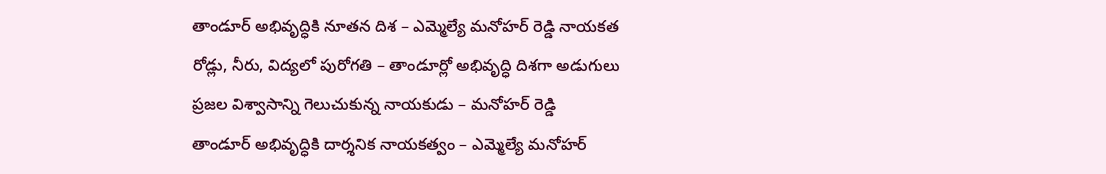తాండూర్ అభివృద్ధికి నూతన దిశ – ఎమ్మెల్యే మనోహర్ రెడ్డి నాయకత
రోడ్లు, నీరు, విద్యలో పురోగతి – తాండూర్లో అభివృద్ధి దిశగా అడుగులు
ప్రజల విశ్వాసాన్ని గెలుచుకున్న నాయకుడు – మనోహర్ రెడ్డి
తాండూర్ అభివృద్ధికి దార్శనిక నాయకత్వం – ఎమ్మెల్యే మనోహర్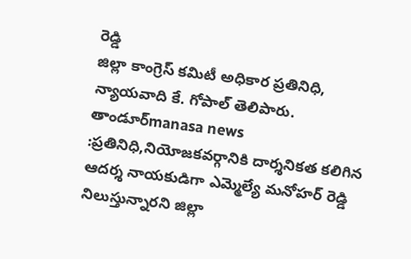రెడ్డి
జిల్లా కాంగ్రెస్ కమిటీ అధికార ప్రతినిధి, న్యాయవాది కే. గోపాల్ తెలిపారు.
తాండూర్manasa news :ప్రతినిధి,నియోజకవర్గానికి దార్శనికత కలిగిన ఆదర్శ నాయకుడిగా ఎమ్మెల్యే మనోహర్ రెడ్డి నిలుస్తున్నారని జిల్లా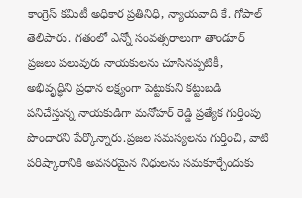కాంగ్రెస్ కమిటీ అధికార ప్రతినిధి, న్యాయవాది కే. గోపాల్ తెలిపారు. గతంలో ఎన్నో సంవత్సరాలుగా తాండూర్ ప్రజలు పలువురు నాయకులను చూసినప్పటికీ, అభివృద్ధిని ప్రధాన లక్ష్యంగా పెట్టుకుని కట్టుబడి పనిచేస్తున్న నాయకుడిగా మనోహర్ రెడ్డి ప్రత్యేక గుర్తింపు పొందారని పేర్కొన్నారు.ప్రజల సమస్యలను గుర్తించి, వాటి పరిష్కారానికి అవసరమైన నిధులను సమకూర్చేందుకు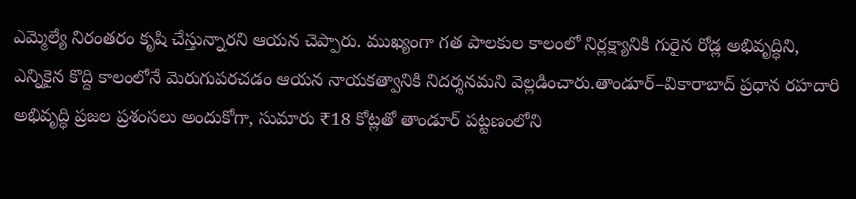ఎమ్మెల్యే నిరంతరం కృషి చేస్తున్నారని ఆయన చెప్పారు. ముఖ్యంగా గత పాలకుల కాలంలో నిర్లక్ష్యానికి గురైన రోడ్ల అభివృద్ధిని, ఎన్నికైన కొద్ది కాలంలోనే మెరుగుపరచడం ఆయన నాయకత్వానికి నిదర్శనమని వెల్లడించారు.తాండూర్–వికారాబాద్ ప్రధాన రహదారి అభివృద్ధి ప్రజల ప్రశంసలు అందుకోగా, సుమారు ₹18 కోట్లతో తాండూర్ పట్టణంలోని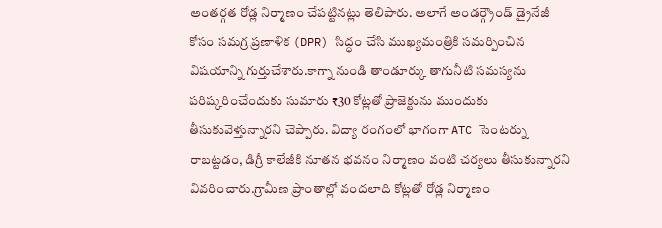అంతర్గత రోడ్ల నిర్మాణం చేపట్టినట్లు తెలిపారు. అలాగే అండర్గ్రౌండ్ డ్రైనేజీ కోసం సమగ్ర ప్రణాళిక (DPR) సిద్ధం చేసి ముఖ్యమంత్రికి సమర్పించిన విషయాన్ని గుర్తుచేశారు.కాగ్నా నుండి తాండూర్కు తాగునీటి సమస్యను పరిష్కరించేందుకు సుమారు ₹30 కోట్లతో ప్రాజెక్టును ముందుకు తీసుకువెళ్తున్నారని చెప్పారు. విద్యా రంగంలో భాగంగా ATC సెంటర్ను రాబట్టడం, డిగ్రీ కాలేజీకి నూతన భవనం నిర్మాణం వంటి చర్యలు తీసుకున్నారని వివరించారు.గ్రామీణ ప్రాంతాల్లో వందలాది కోట్లతో రోడ్ల నిర్మాణం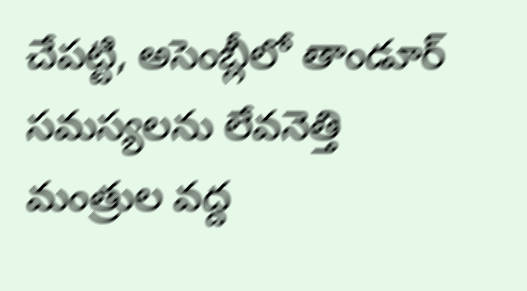చేపట్టి, అసెంబ్లీలో తాండూర్ సమస్యలను లేవనెత్తి మంత్రుల వద్ద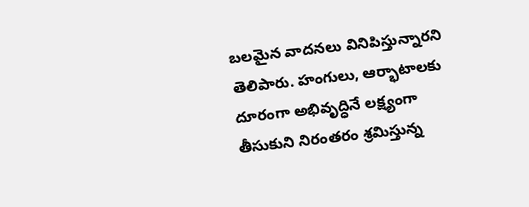బలమైన వాదనలు వినిపిస్తున్నారని తెలిపారు. హంగులు, ఆర్భాటాలకు దూరంగా అభివృద్ధినే లక్ష్యంగా తీసుకుని నిరంతరం శ్రమిస్తున్న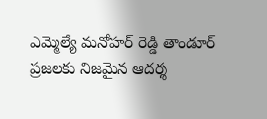ఎమ్మెల్యే మనోహర్ రెడ్డి తాండూర్ ప్రజలకు నిజమైన ఆదర్శ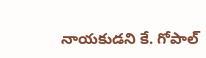నాయకుడని కే. గోపాల్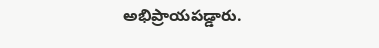అభిప్రాయపడ్డారు.